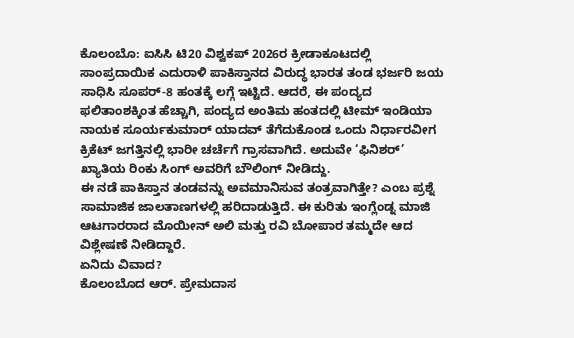ಕೊಲಂಬೊ: ಐಸಿಸಿ ಟಿ20 ವಿಶ್ವಕಪ್ 2026ರ ಕ್ರೀಡಾಕೂಟದಲ್ಲಿ ಸಾಂಪ್ರದಾಯಿಕ ಎದುರಾಳಿ ಪಾಕಿಸ್ತಾನದ ವಿರುದ್ಧ ಭಾರತ ತಂಡ ಭರ್ಜರಿ ಜಯ ಸಾಧಿಸಿ ಸೂಪರ್-8 ಹಂತಕ್ಕೆ ಲಗ್ಗೆ ಇಟ್ಟಿದೆ. ಆದರೆ, ಈ ಪಂದ್ಯದ ಫಲಿತಾಂಶಕ್ಕಿಂತ ಹೆಚ್ಚಾಗಿ, ಪಂದ್ಯದ ಅಂತಿಮ ಹಂತದಲ್ಲಿ ಟೀಮ್ ಇಂಡಿಯಾ ನಾಯಕ ಸೂರ್ಯಕುಮಾರ್ ಯಾದವ್ ತೆಗೆದುಕೊಂಡ ಒಂದು ನಿರ್ಧಾರವೀಗ ಕ್ರಿಕೆಟ್ ಜಗತ್ತಿನಲ್ಲಿ ಭಾರೀ ಚರ್ಚೆಗೆ ಗ್ರಾಸವಾಗಿದೆ. ಅದುವೇ ‘ಫಿನಿಶರ್’ ಖ್ಯಾತಿಯ ರಿಂಕು ಸಿಂಗ್ ಅವರಿಗೆ ಬೌಲಿಂಗ್ ನೀಡಿದ್ದು.
ಈ ನಡೆ ಪಾಕಿಸ್ತಾನ ತಂಡವನ್ನು ಅವಮಾನಿಸುವ ತಂತ್ರವಾಗಿತ್ತೇ? ಎಂಬ ಪ್ರಶ್ನೆ ಸಾಮಾಜಿಕ ಜಾಲತಾಣಗಳಲ್ಲಿ ಹರಿದಾಡುತ್ತಿದೆ. ಈ ಕುರಿತು ಇಂಗ್ಲೆಂಡ್ನ ಮಾಜಿ ಆಟಗಾರರಾದ ಮೊಯೀನ್ ಅಲಿ ಮತ್ತು ರವಿ ಬೋಪಾರ ತಮ್ಮದೇ ಆದ ವಿಶ್ಲೇಷಣೆ ನೀಡಿದ್ದಾರೆ.
ಏನಿದು ವಿವಾದ?
ಕೊಲಂಬೊದ ಆರ್. ಪ್ರೇಮದಾಸ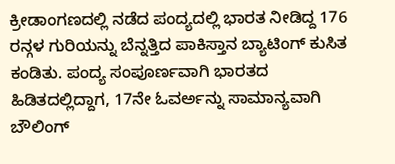ಕ್ರೀಡಾಂಗಣದಲ್ಲಿ ನಡೆದ ಪಂದ್ಯದಲ್ಲಿ ಭಾರತ ನೀಡಿದ್ದ 176 ರನ್ಗಳ ಗುರಿಯನ್ನು ಬೆನ್ನತ್ತಿದ ಪಾಕಿಸ್ತಾನ ಬ್ಯಾಟಿಂಗ್ ಕುಸಿತ ಕಂಡಿತು. ಪಂದ್ಯ ಸಂಪೂರ್ಣವಾಗಿ ಭಾರತದ ಹಿಡಿತದಲ್ಲಿದ್ದಾಗ, 17ನೇ ಓವರ್ಅನ್ನು ಸಾಮಾನ್ಯವಾಗಿ ಬೌಲಿಂಗ್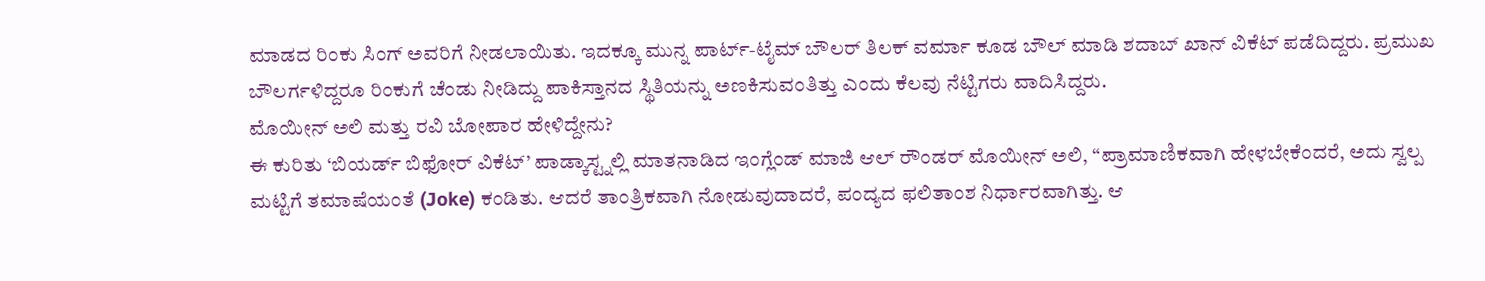ಮಾಡದ ರಿಂಕು ಸಿಂಗ್ ಅವರಿಗೆ ನೀಡಲಾಯಿತು. ಇದಕ್ಕೂ ಮುನ್ನ ಪಾರ್ಟ್-ಟೈಮ್ ಬೌಲರ್ ತಿಲಕ್ ವರ್ಮಾ ಕೂಡ ಬೌಲ್ ಮಾಡಿ ಶದಾಬ್ ಖಾನ್ ವಿಕೆಟ್ ಪಡೆದಿದ್ದರು. ಪ್ರಮುಖ ಬೌಲರ್ಗಳಿದ್ದರೂ ರಿಂಕುಗೆ ಚೆಂಡು ನೀಡಿದ್ದು ಪಾಕಿಸ್ತಾನದ ಸ್ಥಿತಿಯನ್ನು ಅಣಕಿಸುವಂತಿತ್ತು ಎಂದು ಕೆಲವು ನೆಟ್ಟಿಗರು ವಾದಿಸಿದ್ದರು.
ಮೊಯೀನ್ ಅಲಿ ಮತ್ತು ರವಿ ಬೋಪಾರ ಹೇಳಿದ್ದೇನು?
ಈ ಕುರಿತು ‘ಬಿಯರ್ಡ್ ಬಿಫೋರ್ ವಿಕೆಟ್’ ಪಾಡ್ಕಾಸ್ಟ್ನಲ್ಲಿ ಮಾತನಾಡಿದ ಇಂಗ್ಲೆಂಡ್ ಮಾಜಿ ಆಲ್ ರೌಂಡರ್ ಮೊಯೀನ್ ಅಲಿ, “ಪ್ರಾಮಾಣಿಕವಾಗಿ ಹೇಳಬೇಕೆಂದರೆ, ಅದು ಸ್ವಲ್ಪ ಮಟ್ಟಿಗೆ ತಮಾಷೆಯಂತೆ (Joke) ಕಂಡಿತು. ಆದರೆ ತಾಂತ್ರಿಕವಾಗಿ ನೋಡುವುದಾದರೆ, ಪಂದ್ಯದ ಫಲಿತಾಂಶ ನಿರ್ಧಾರವಾಗಿತ್ತು. ಆ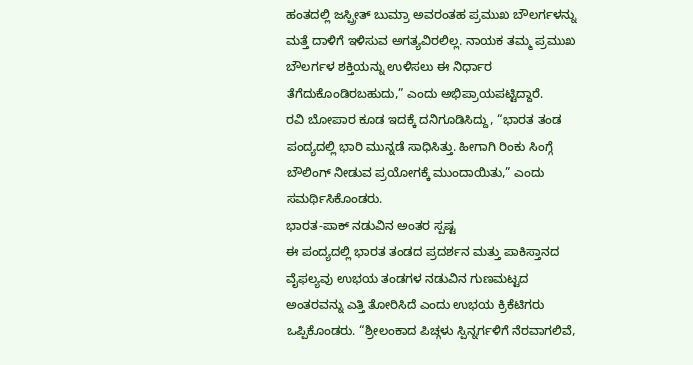ಹಂತದಲ್ಲಿ ಜಸ್ಪ್ರೀತ್ ಬುಮ್ರಾ ಅವರಂತಹ ಪ್ರಮುಖ ಬೌಲರ್ಗಳನ್ನು ಮತ್ತೆ ದಾಳಿಗೆ ಇಳಿಸುವ ಅಗತ್ಯವಿರಲಿಲ್ಲ. ನಾಯಕ ತಮ್ಮ ಪ್ರಮುಖ ಬೌಲರ್ಗಳ ಶಕ್ತಿಯನ್ನು ಉಳಿಸಲು ಈ ನಿರ್ಧಾರ ತೆಗೆದುಕೊಂಡಿರಬಹುದು,” ಎಂದು ಅಭಿಪ್ರಾಯಪಟ್ಟಿದ್ದಾರೆ.
ರವಿ ಬೋಪಾರ ಕೂಡ ಇದಕ್ಕೆ ದನಿಗೂಡಿಸಿದ್ದು, “ಭಾರತ ತಂಡ ಪಂದ್ಯದಲ್ಲಿ ಭಾರಿ ಮುನ್ನಡೆ ಸಾಧಿಸಿತ್ತು. ಹೀಗಾಗಿ ರಿಂಕು ಸಿಂಗ್ಗೆ ಬೌಲಿಂಗ್ ನೀಡುವ ಪ್ರಯೋಗಕ್ಕೆ ಮುಂದಾಯಿತು,” ಎಂದು ಸಮರ್ಥಿಸಿಕೊಂಡರು.
ಭಾರತ-ಪಾಕ್ ನಡುವಿನ ಅಂತರ ಸ್ಪಷ್ಟ
ಈ ಪಂದ್ಯದಲ್ಲಿ ಭಾರತ ತಂಡದ ಪ್ರದರ್ಶನ ಮತ್ತು ಪಾಕಿಸ್ತಾನದ ವೈಫಲ್ಯವು ಉಭಯ ತಂಡಗಳ ನಡುವಿನ ಗುಣಮಟ್ಟದ ಅಂತರವನ್ನು ಎತ್ತಿ ತೋರಿಸಿದೆ ಎಂದು ಉಭಯ ಕ್ರಿಕೆಟಿಗರು ಒಪ್ಪಿಕೊಂಡರು. “ಶ್ರೀಲಂಕಾದ ಪಿಚ್ಗಳು ಸ್ಪಿನ್ನರ್ಗಳಿಗೆ ನೆರವಾಗಲಿವೆ,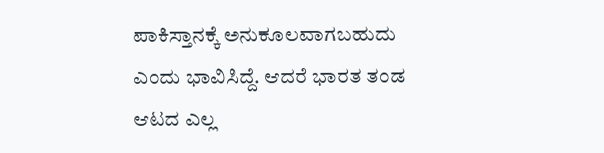ಪಾಕಿಸ್ತಾನಕ್ಕೆ ಅನುಕೂಲವಾಗಬಹುದು ಎಂದು ಭಾವಿಸಿದ್ದೆ. ಆದರೆ ಭಾರತ ತಂಡ ಆಟದ ಎಲ್ಲ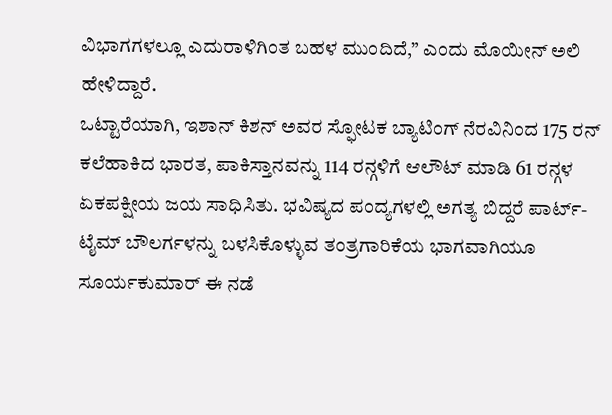ವಿಭಾಗಗಳಲ್ಲೂ ಎದುರಾಳಿಗಿಂತ ಬಹಳ ಮುಂದಿದೆ,” ಎಂದು ಮೊಯೀನ್ ಅಲಿ ಹೇಳಿದ್ದಾರೆ.
ಒಟ್ಟಾರೆಯಾಗಿ, ಇಶಾನ್ ಕಿಶನ್ ಅವರ ಸ್ಫೋಟಕ ಬ್ಯಾಟಿಂಗ್ ನೆರವಿನಿಂದ 175 ರನ್ ಕಲೆಹಾಕಿದ ಭಾರತ, ಪಾಕಿಸ್ತಾನವನ್ನು 114 ರನ್ಗಳಿಗೆ ಆಲೌಟ್ ಮಾಡಿ 61 ರನ್ಗಳ ಏಕಪಕ್ಷೀಯ ಜಯ ಸಾಧಿಸಿತು. ಭವಿಷ್ಯದ ಪಂದ್ಯಗಳಲ್ಲಿ ಅಗತ್ಯ ಬಿದ್ದರೆ ಪಾರ್ಟ್-ಟೈಮ್ ಬೌಲರ್ಗಳನ್ನು ಬಳಸಿಕೊಳ್ಳುವ ತಂತ್ರಗಾರಿಕೆಯ ಭಾಗವಾಗಿಯೂ ಸೂರ್ಯಕುಮಾರ್ ಈ ನಡೆ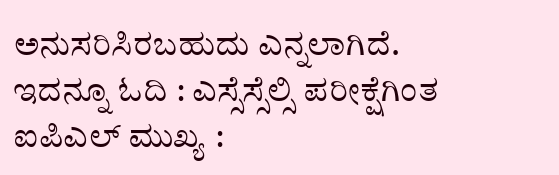ಅನುಸರಿಸಿರಬಹುದು ಎನ್ನಲಾಗಿದೆ.
ಇದನ್ನೂ ಓದಿ : ಎಸ್ಸೆಸ್ಸೆಲ್ಸಿ ಪರೀಕ್ಷೆಗಿಂತ ಐಪಿಎಲ್ ಮುಖ್ಯ :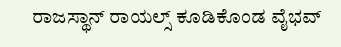ರಾಜಸ್ಥಾನ್ ರಾಯಲ್ಸ್ ಕೂಡಿಕೊಂಡ ವೈಭವ್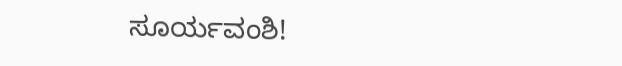ಸೂರ್ಯವಂಶಿ!